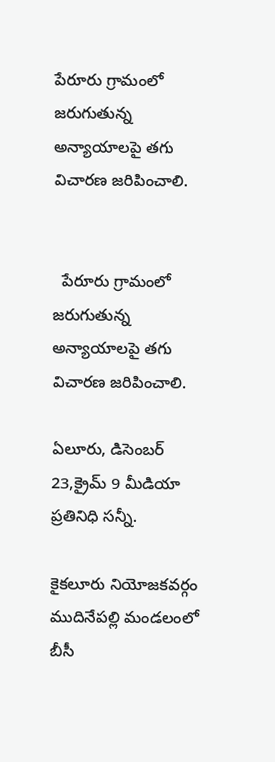పేరూరు గ్రామంలో జరుగుతున్న అన్యాయాలపై తగు విచారణ జరిపించాలి.


  పేరూరు గ్రామంలో జరుగుతున్న అన్యాయాలపై తగు విచారణ జరిపించాలి.

ఏలూరు, డిసెంబర్ 23,క్రైమ్ 9 మీడియా ప్రతినిధి సన్నీ.

కైకలూరు నియోజకవర్గం ముదినేపల్లి మండలంలో బీసీ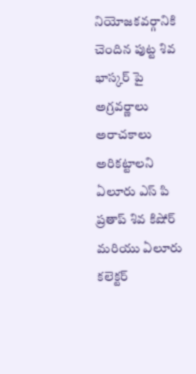నియోజకవర్గానికి చెందిన పుట్ట శివ భాస్కర్ పై అగ్రవర్ణాలు అరాచకాలు అరికట్టాలని ఏలూరు ఎస్ పి ప్రతాప్ శివ కిషోర్ మరియు ఏలూరు కలెక్టర్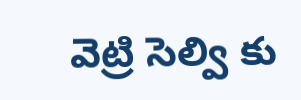వెట్రి సెల్వి కు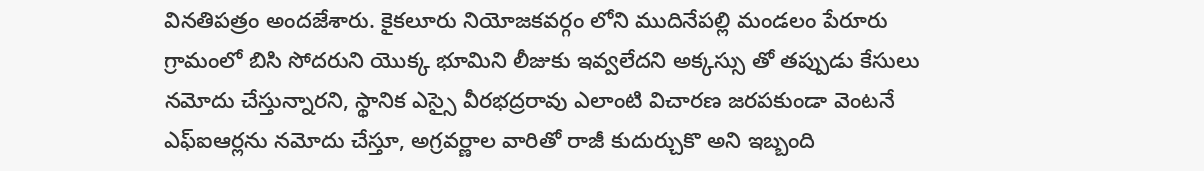వినతిపత్రం అందజేశారు. కైకలూరు నియోజకవర్గం లోని ముదినేపల్లి మండలం పేరూరు గ్రామంలో బిసి సోదరుని యొక్క భూమిని లీజుకు ఇవ్వలేదని అక్కస్సు తో తప్పుడు కేసులు నమోదు చేస్తున్నారని, స్థానిక ఎస్సై వీరభద్రరావు ఎలాంటి విచారణ జరపకుండా వెంటనే ఎఫ్ఐఆర్లను నమోదు చేస్తూ, అగ్రవర్ణాల వారితో రాజీ కుదుర్చుకొ అని ఇబ్బంది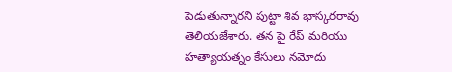పెడుతున్నారని పుట్టా శివ భాస్కరరావు తెలియజేశారు. తన పై రేప్ మరియు హత్యాయత్నం కేసులు నమోదు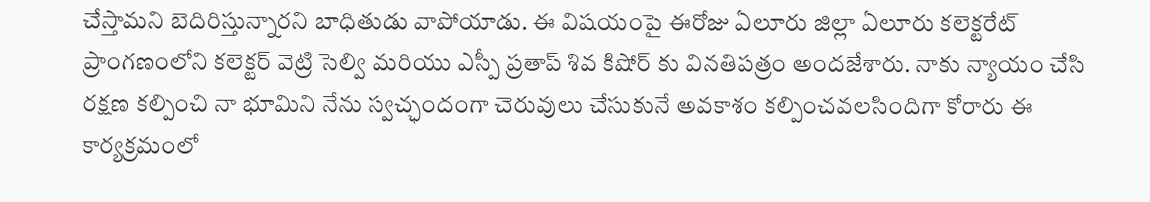చేస్తామని బెదిరిస్తున్నారని బాధితుడు వాపోయాడు. ఈ విషయంపై ఈరోజు ఏలూరు జిల్లా ఏలూరు కలెక్టరేట్ ప్రాంగణంలోని కలెక్టర్ వెట్రి సెల్వి మరియు ఎస్పీ ప్రతాప్ శివ కిషోర్ కు వినతిపత్రం అందజేశారు. నాకు న్యాయం చేసి రక్షణ కల్పించి నా భూమిని నేను స్వచ్ఛందంగా చెరువులు చేసుకునే అవకాశం కల్పించవలసిందిగా కోరారు ఈ కార్యక్రమంలో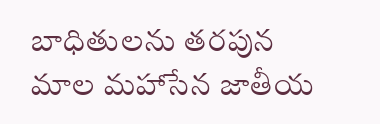బాధితులను తరపున మాల మహాసేన జాతీయ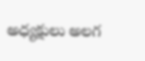అధ్యక్షులు అలగ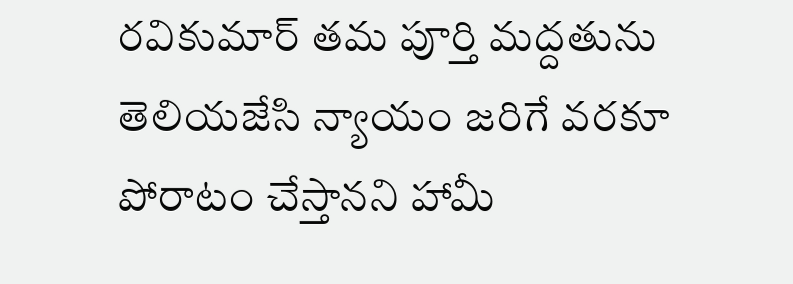రవికుమార్ తమ పూర్తి మద్దతును తెలియజేసి న్యాయం జరిగే వరకూ పోరాటం చేస్తానని హామీ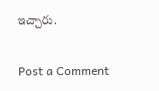ఇచ్చారు.

Post a Comment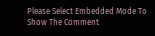Please Select Embedded Mode To Show The Comment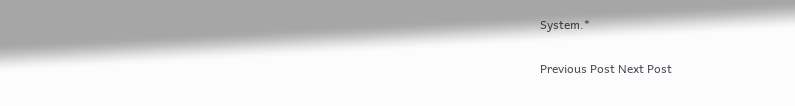System.*

Previous Post Next Post